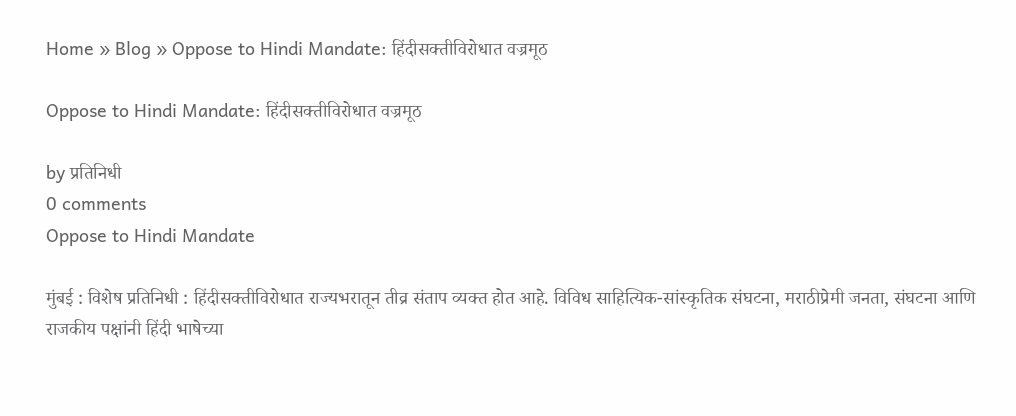Home » Blog » Oppose to Hindi Mandate: हिंदीसक्तीविरोधात वज्रमूठ

Oppose to Hindi Mandate: हिंदीसक्तीविरोधात वज्रमूठ

by प्रतिनिधी
0 comments
Oppose to Hindi Mandate

मुंबई : विशेष प्रतिनिधी : हिंदीसक्तीविरोधात राज्यभरातून तीव्र संताप व्यक्त होत आहे. विविध साहित्यिक-सांस्कृतिक संघटना, मराठीप्रेमी जनता, संघटना आणि राजकीय पक्षांनी हिंदी भाषेच्या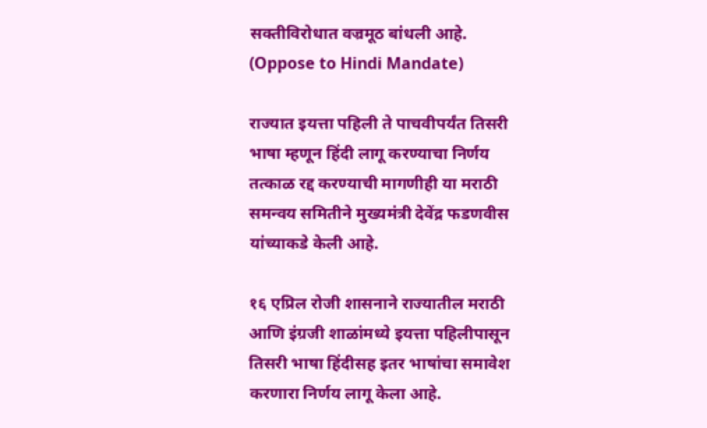सक्तीविरोधात वज्रमूठ बांधली आहे. (Oppose to Hindi Mandate)

राज्यात इयत्ता पहिली ते पाचवीपर्यंत तिसरी भाषा म्हणून हिंदी लागू करण्याचा निर्णय तत्काळ रद्द करण्याची मागणीही या मराठी समन्वय समितीने मुख्यमंत्री देवेंद्र फडणवीस यांच्याकडे केली आहे.

१६ एप्रिल रोजी शासनाने राज्यातील मराठी आणि इंग्रजी शाळांमध्ये इयत्ता पहिलीपासून तिसरी भाषा हिंदीसह इतर भाषांचा समावेश करणारा निर्णय लागू केला आहे.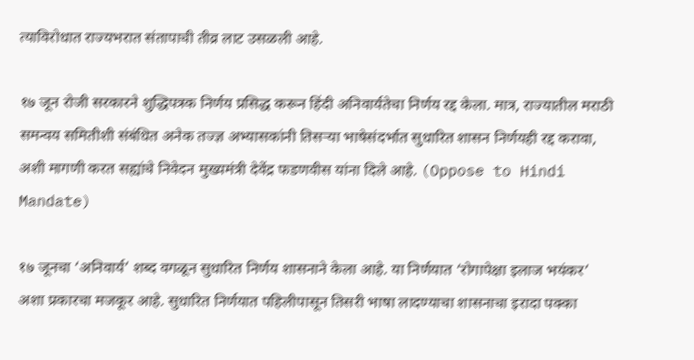त्याविरोधात राज्यभरात संतापाची तीव्र लाट उसळली आहे.

१७ जून रोजी सरकारने शुद्धिपत्रक निर्णय प्रसिद्ध करून हिंदी अनिवार्यतेचा निर्णय रद्द केला. मात्र, राज्यातील मराठी समन्वय समितीशी संबंधित अनेक तज्ज्ञ अभ्यासकांनी तिसऱ्या भाषेसंदर्भात सुधारित शासन निर्णयही रद्द करावा, अशी मागणी करत सह्यांचे निवेदन मुख्यमंत्री देवेंद्र फडणवीस यांना दिले आहे. (Oppose to Hindi Mandate)

१७ जूनचा ‘अनिवार्य’ शब्द वगळून सुधारित निर्णय शासनाने केला आहे. या निर्णयात ‘रोगापेक्षा इलाज भयंकर’ अशा प्रकारचा मजकूर आहे. सुधारित निर्णयात पहिलीपासून तिसरी भाषा लादण्याचा शासनाचा इरादा पक्का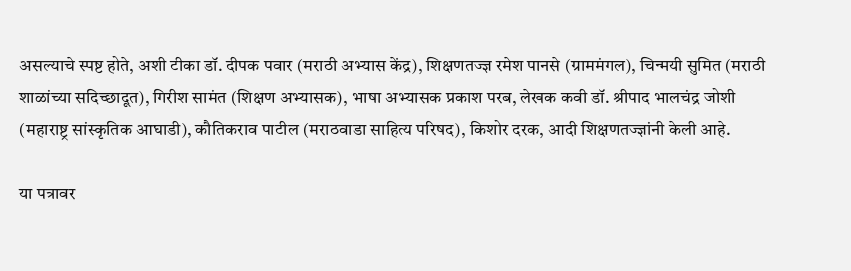असल्याचे स्पष्ट होते, अशी टीका डॉ. दीपक पवार (मराठी अभ्यास केंद्र), शिक्षणतज्ज्ञ रमेश पानसे (ग्राममंगल), चिन्मयी सुमित (मराठी शाळांच्या सदिच्छादूत), गिरीश सामंत (शिक्षण अभ्यासक), भाषा अभ्यासक प्रकाश परब, लेखक कवी डॉ. श्रीपाद भालचंद्र जोशी (महाराष्ट्र सांस्कृतिक आघाडी), कौतिकराव पाटील (मराठवाडा साहित्य परिषद), किशोर दरक, आदी शिक्षणतज्ज्ञांनी केली आहे.

या पत्रावर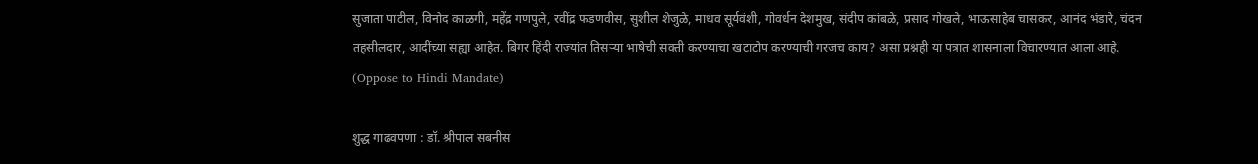सुजाता पाटील, विनोद काळगी, महेंद्र गणपुले, रवींद्र फडणवीस, सुशील शेजुळे, माधव सूर्यवंशी, गोवर्धन देशमुख, संदीप कांबळे, प्रसाद गोखले, भाऊसाहेब चासकर, आनंद भंडारे, चंदन तहसीलदार, आदींच्या सह्या आहेत. बिगर हिंदी राज्यांत तिसऱ्या भाषेची सक्ती करण्याचा खटाटोप करण्याची गरजच काय? असा प्रश्नही या पत्रात शासनाला विचारण्यात आला आहे. (Oppose to Hindi Mandate)

शुद्ध गाढवपणा : डॉ. श्रीपाल सबनीस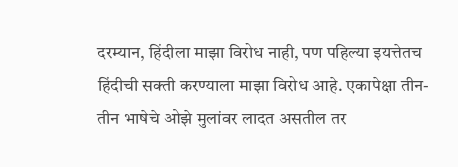दरम्यान, हिंदीला माझा विरोध नाही, पण पहिल्या इयत्तेतच हिंदीची सक्ती करण्याला माझा विरोध आहे. एकापेक्षा तीन-तीन भाषेचे ओझे मुलांवर लादत असतील तर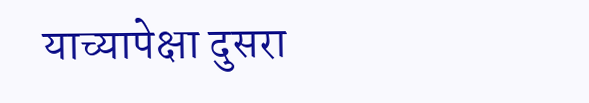याच्यापेक्षा दुसरा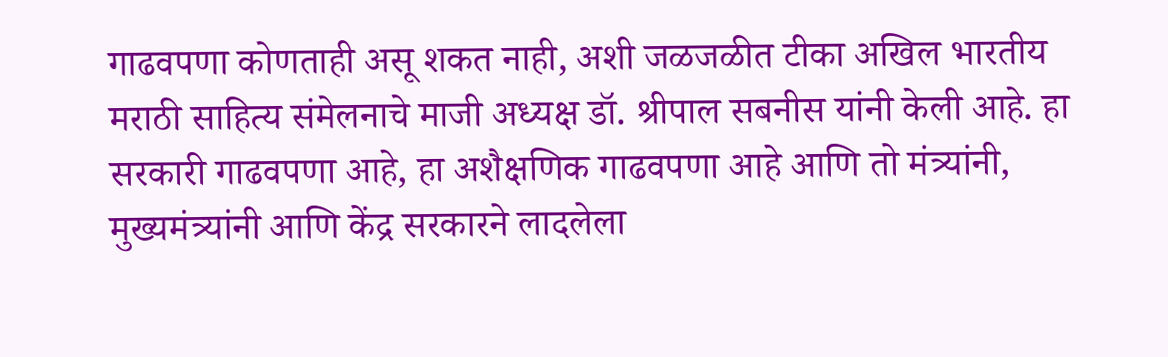गाढवपणा कोणताही असू शकत नाही, अशी जळजळीत टीका अखिल भारतीय मराठी साहित्य संमेलनाचे माजी अध्यक्ष डॉ. श्रीपाल सबनीस यांनी केली आहे. हा सरकारी गाढवपणा आहे, हा अशैक्षणिक गाढवपणा आहे आणि तो मंत्र्यांनी, मुख्यमंत्र्यांनी आणि केंद्र सरकारने लादलेला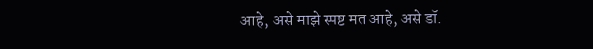आहे, असे माझे स्पष्ट मत आहे, असे डॉ.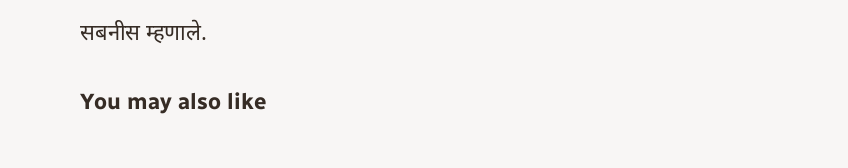सबनीस म्हणाले.

You may also like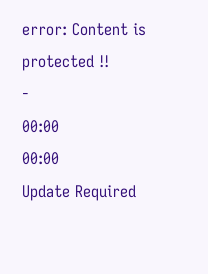error: Content is protected !!
-
00:00
00:00
Update Required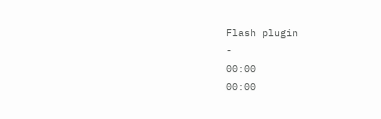Flash plugin
-
00:00
00:00